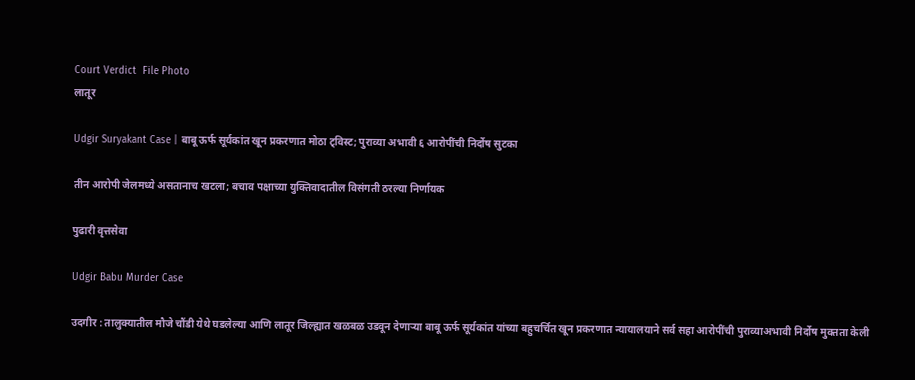Court Verdict  File Photo
लातूर

Udgir Suryakant Case | बाबू ऊर्फ सूर्यकांत खून प्रकरणात मोठा ट्विस्ट; पुराव्या अभावी ६ आरोपींची निर्दोष सुटका

तीन आरोपी जेलमध्ये असतानाच खटला; बचाव पक्षाच्या युक्तिवादातील विसंगती ठरल्या निर्णायक

पुढारी वृत्तसेवा

Udgir Babu Murder Case

उदगीर : तालुक्यातील मौजे चौंडी येथे घडलेल्या आणि लातूर जिल्ह्यात खळबळ उडवून देणाऱ्या बाबू ऊर्फ सूर्यकांत यांच्या बहुचर्चित खून प्रकरणात न्यायालयाने सर्व सहा आरोपींची पुराव्याअभावी निर्दोष मुक्तता केली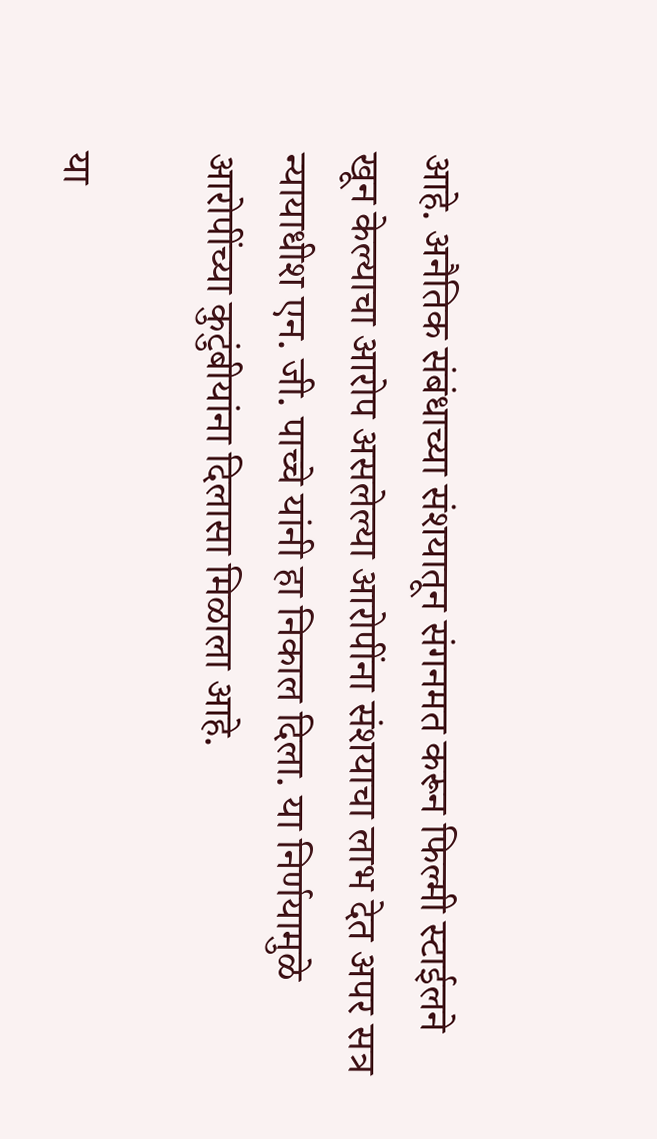आहे. अनैतिक संबंधाच्या संशयातून संगनमत करून फिल्मी स्टाईलने खून केल्याचा आरोप असलेल्या आरोपींना संशयाचा लाभ देत अपर सत्र न्यायाधीश एन. जी. पाच्चे यांनी हा निकाल दिला. या निर्णयामुळे आरोपींच्या कुटुंबीयांना दिलासा मिळाला आहे.

या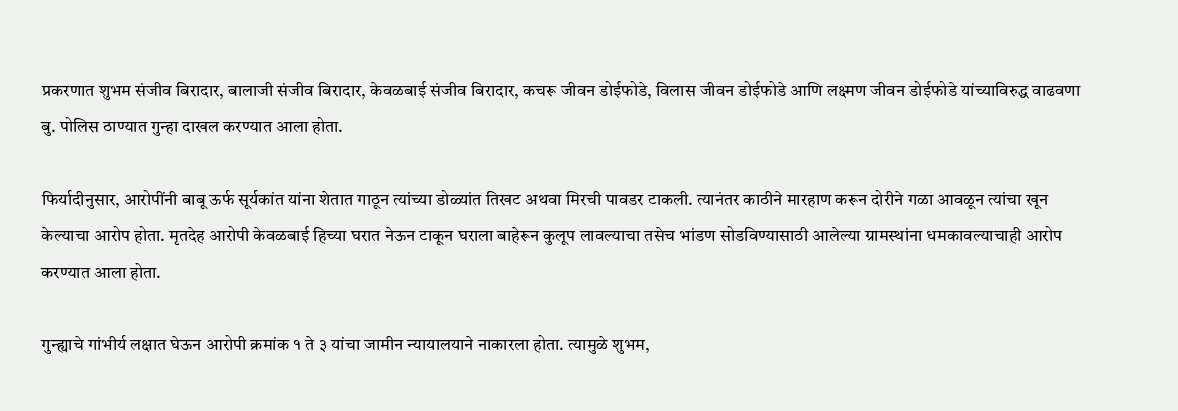प्रकरणात शुभम संजीव बिरादार, बालाजी संजीव बिरादार, केवळबाई संजीव बिरादार, कचरू जीवन डोईफोडे, विलास जीवन डोईफोडे आणि लक्ष्मण जीवन डोईफोडे यांच्याविरुद्ध वाढवणा बु. पोलिस ठाण्यात गुन्हा दाखल करण्यात आला होता.

फिर्यादीनुसार, आरोपींनी बाबू ऊर्फ सूर्यकांत यांना शेतात गाठून त्यांच्या डोळ्यांत तिखट अथवा मिरची पावडर टाकली. त्यानंतर काठीने मारहाण करून दोरीने गळा आवळून त्यांचा खून केल्याचा आरोप होता. मृतदेह आरोपी केवळबाई हिच्या घरात नेऊन टाकून घराला बाहेरून कुलूप लावल्याचा तसेच भांडण सोडविण्यासाठी आलेल्या ग्रामस्थांना धमकावल्याचाही आरोप करण्यात आला होता.

गुन्ह्याचे गांभीर्य लक्षात घेऊन आरोपी क्रमांक १ ते ३ यांचा जामीन न्यायालयाने नाकारला होता. त्यामुळे शुभम,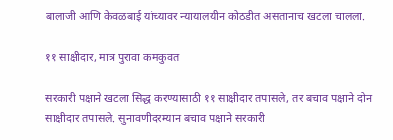बालाजी आणि केवळबाई यांच्यावर न्यायालयीन कोठडीत असतानाच खटला चालला.

११ साक्षीदार, मात्र पुरावा कमकुवत

सरकारी पक्षाने खटला सिद्ध करण्यासाठी ११ साक्षीदार तपासले, तर बचाव पक्षाने दोन साक्षीदार तपासले. सुनावणीदरम्यान बचाव पक्षाने सरकारी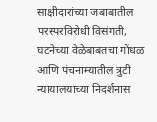साक्षीदारांच्या जबाबातील परस्परविरोधी विसंगती, घटनेच्या वेळेबाबतचा गोंधळ आणि पंचनाम्यातील त्रुटी न्यायालयाच्या निदर्शनास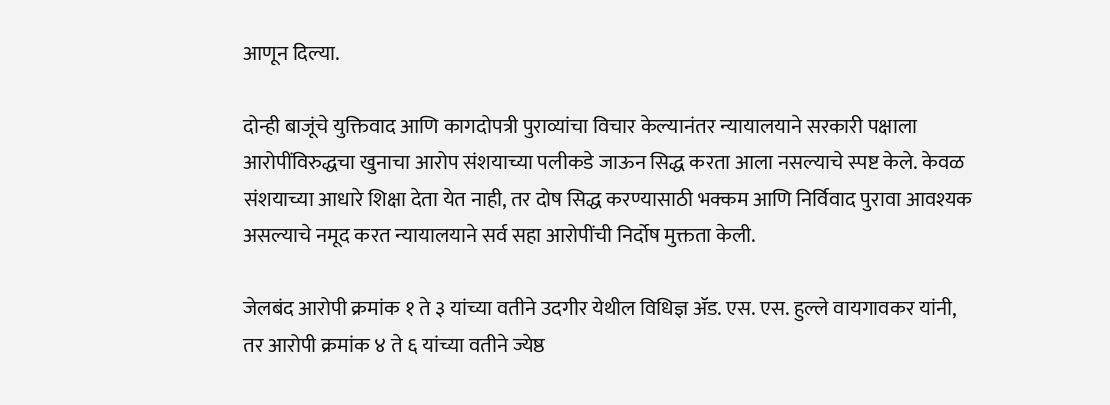आणून दिल्या.

दोन्ही बाजूंचे युक्तिवाद आणि कागदोपत्री पुराव्यांचा विचार केल्यानंतर न्यायालयाने सरकारी पक्षाला आरोपींविरुद्धचा खुनाचा आरोप संशयाच्या पलीकडे जाऊन सिद्ध करता आला नसल्याचे स्पष्ट केले. केवळ संशयाच्या आधारे शिक्षा देता येत नाही, तर दोष सिद्ध करण्यासाठी भक्कम आणि निर्विवाद पुरावा आवश्यक असल्याचे नमूद करत न्यायालयाने सर्व सहा आरोपींची निर्दोष मुक्तता केली.

जेलबंद आरोपी क्रमांक १ ते ३ यांच्या वतीने उदगीर येथील विधिज्ञ ॲड. एस. एस. हुल्ले वायगावकर यांनी, तर आरोपी क्रमांक ४ ते ६ यांच्या वतीने ज्येष्ठ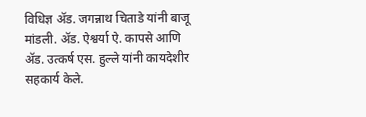विधिज्ञ ॲड. जगन्नाथ चिताडे यांनी बाजू मांडली. ॲड. ऐश्वर्या ऐ. कापसे आणि ॲड. उत्कर्ष एस. हुल्ले यांनी कायदेशीर सहकार्य केले.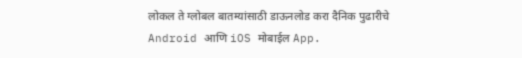लोकल ते ग्लोबल बातम्यांसाठी डाऊनलोड करा दैनिक पुढारीचे Android आणि iOS मोबाईल App.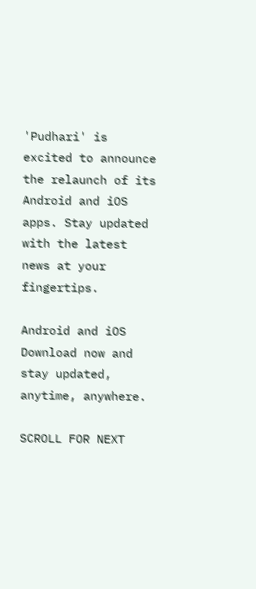'Pudhari' is excited to announce the relaunch of its Android and iOS apps. Stay updated with the latest news at your fingertips.

Android and iOS Download now and stay updated, anytime, anywhere.

SCROLL FOR NEXT